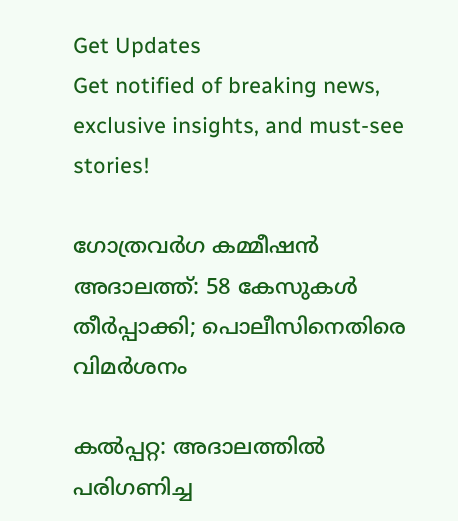Get Updates
Get notified of breaking news, exclusive insights, and must-see stories!

ഗോത്രവര്‍ഗ കമ്മീഷന്‍ അദാലത്ത്: 58 കേസുകള്‍ തീര്‍പ്പാക്കി; പൊലീസിനെതിരെ വിമര്‍ശനം

കല്‍പ്പറ്റ: അദാലത്തില്‍ പരിഗണിച്ച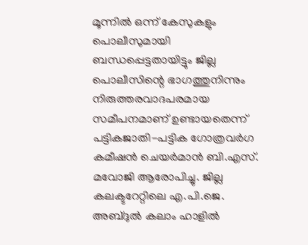മൂന്നില്‍ ഒന്ന് കേസുകളും പൊലീസുമായി ബന്ധപ്പെട്ടതായിട്ടും ജില്ല പൊലീസിന്റെ ഭാഗത്തുനിന്നും നിരുത്തരവാദപരമായ സമീപനമാണ് ഉണ്ടായതെന്ന് പട്ടികജാതി-പട്ടിക ഗോത്രവര്‍ഗ കമീഷന്‍ ചെയര്‍മാന്‍ ബി.എസ്. മവോജി ആരോപിച്ചു. ജില്ല കലക്ടറേറ്റിലെ എ.പി.ജെ. അബ്ദുല്‍ കലാം ഹാളില്‍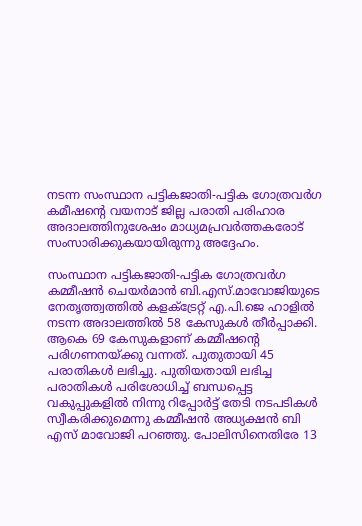നടന്ന സംസ്ഥാന പട്ടികജാതി-പട്ടിക ഗോത്രവര്‍ഗ കമീഷന്റെ വയനാട് ജില്ല പരാതി പരിഹാര അദാലത്തിനുശേഷം മാധ്യമപ്രവര്‍ത്തകരോട് സംസാരിക്കുകയായിരുന്നു അദ്ദേഹം.

സംസ്ഥാന പട്ടികജാതി-പട്ടിക ഗോത്രവര്‍ഗ കമ്മീഷന്‍ ചെയര്‍മാന്‍ ബി.എസ്.മാവോജിയുടെ നേതൃത്ത്വത്തില്‍ കളക്‌ട്രേറ്റ് എ.പി.ജെ ഹാളില്‍ നടന്ന അദാലത്തില്‍ 58 കേസുകള്‍ തീര്‍പ്പാക്കി. ആകെ 69 കേസുകളാണ് കമ്മീഷന്റെ പരിഗണനയ്ക്കു വന്നത്. പുതുതായി 45 പരാതികള്‍ ലഭിച്ചു. പുതിയതായി ലഭിച്ച പരാതികള്‍ പരിശോധിച്ച് ബന്ധപ്പെട്ട വകുപ്പുകളില്‍ നിന്നു റിപ്പോര്‍ട്ട് തേടി നടപടികള്‍ സ്വീകരിക്കുമെന്നു കമ്മീഷന്‍ അധ്യക്ഷന്‍ ബി എസ് മാവോജി പറഞ്ഞു. പോലിസിനെതിരേ 13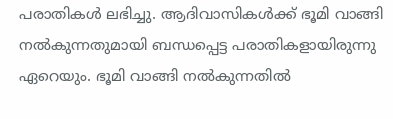പരാതികള്‍ ലഭിച്ചു. ആദിവാസികള്‍ക്ക് ഭൂമി വാങ്ങി നല്‍കുന്നതുമായി ബന്ധപ്പെട്ട പരാതികളായിരുന്നു ഏറെയും. ഭൂമി വാങ്ങി നല്‍കുന്നതില്‍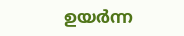ഉയര്‍ന്ന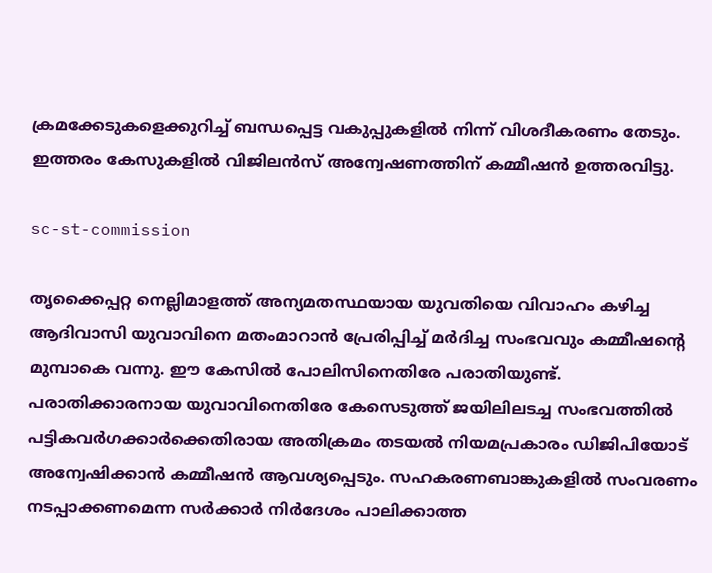ക്രമക്കേടുകളെക്കുറിച്ച് ബന്ധപ്പെട്ട വകുപ്പുകളില്‍ നിന്ന് വിശദീകരണം തേടും. ഇത്തരം കേസുകളില്‍ വിജിലന്‍സ് അന്വേഷണത്തിന് കമ്മീഷന്‍ ഉത്തരവിട്ടു.

sc-st-commission

തൃക്കൈപ്പറ്റ നെല്ലിമാളത്ത് അന്യമതസ്ഥയായ യുവതിയെ വിവാഹം കഴിച്ച ആദിവാസി യുവാവിനെ മതംമാറാന്‍ പ്രേരിപ്പിച്ച് മര്‍ദിച്ച സംഭവവും കമ്മീഷന്റെ മുമ്പാകെ വന്നു. ഈ കേസില്‍ പോലിസിനെതിരേ പരാതിയുണ്ട്. പരാതിക്കാരനായ യുവാവിനെതിരേ കേസെടുത്ത് ജയിലിലടച്ച സംഭവത്തില്‍ പട്ടികവര്‍ഗക്കാര്‍ക്കെതിരായ അതിക്രമം തടയല്‍ നിയമപ്രകാരം ഡിജിപിയോട് അന്വേഷിക്കാന്‍ കമ്മീഷന്‍ ആവശ്യപ്പെടും. സഹകരണബാങ്കുകളില്‍ സംവരണം നടപ്പാക്കണമെന്ന സര്‍ക്കാര്‍ നിര്‍ദേശം പാലിക്കാത്ത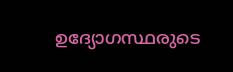ഉദ്യോഗസ്ഥരുടെ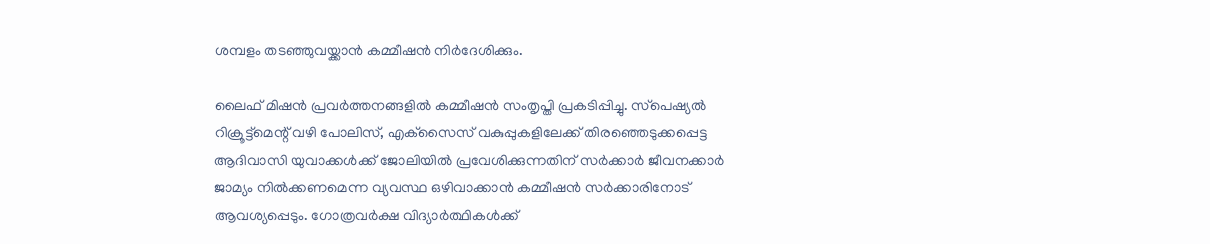ശമ്പളം തടഞ്ഞുവയ്ക്കാന്‍ കമ്മീഷന്‍ നിര്‍ദേശിക്കും.

ലൈഫ് മിഷന്‍ പ്രവര്‍ത്തനങ്ങളില്‍ കമ്മീഷന്‍ സംതൃപ്തി പ്രകടിപ്പിച്ചു. സ്‌പെഷ്യല്‍ റിക്രൂട്ട്‌മെന്റ് വഴി പോലിസ്, എക്‌സൈസ് വകുപ്പുകളിലേക്ക് തിരഞ്ഞെടുക്കപ്പെട്ട ആദിവാസി യുവാക്കള്‍ക്ക് ജോലിയില്‍ പ്രവേശിക്കുന്നതിന് സര്‍ക്കാര്‍ ജീവനക്കാര്‍ ജാമ്യം നില്‍ക്കണമെന്ന വ്യവസ്ഥ ഒഴിവാക്കാന്‍ കമ്മീഷന്‍ സര്‍ക്കാരിനോട് ആവശ്യപ്പെടും. ഗോത്രവര്‍ക്ഷ വിദ്യാര്‍ത്ഥികള്‍ക്ക്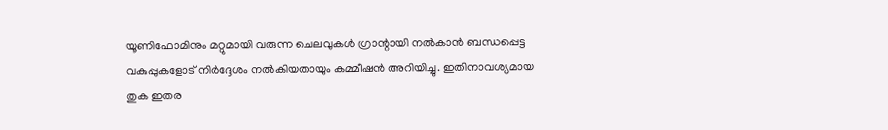യൂണിഫോമിനും മറ്റുമായി വരുന്ന ചെലവുകള്‍ ഗ്രാന്റായി നല്‍കാന്‍ ബന്ധപ്പെട്ട വകുപ്പുകളോട് നിര്‍ദ്ദേശം നല്‍കിയതായും കമ്മീഷന്‍ അറിയിച്ചു. ഇതിനാവശ്യമായ തുക ഇതര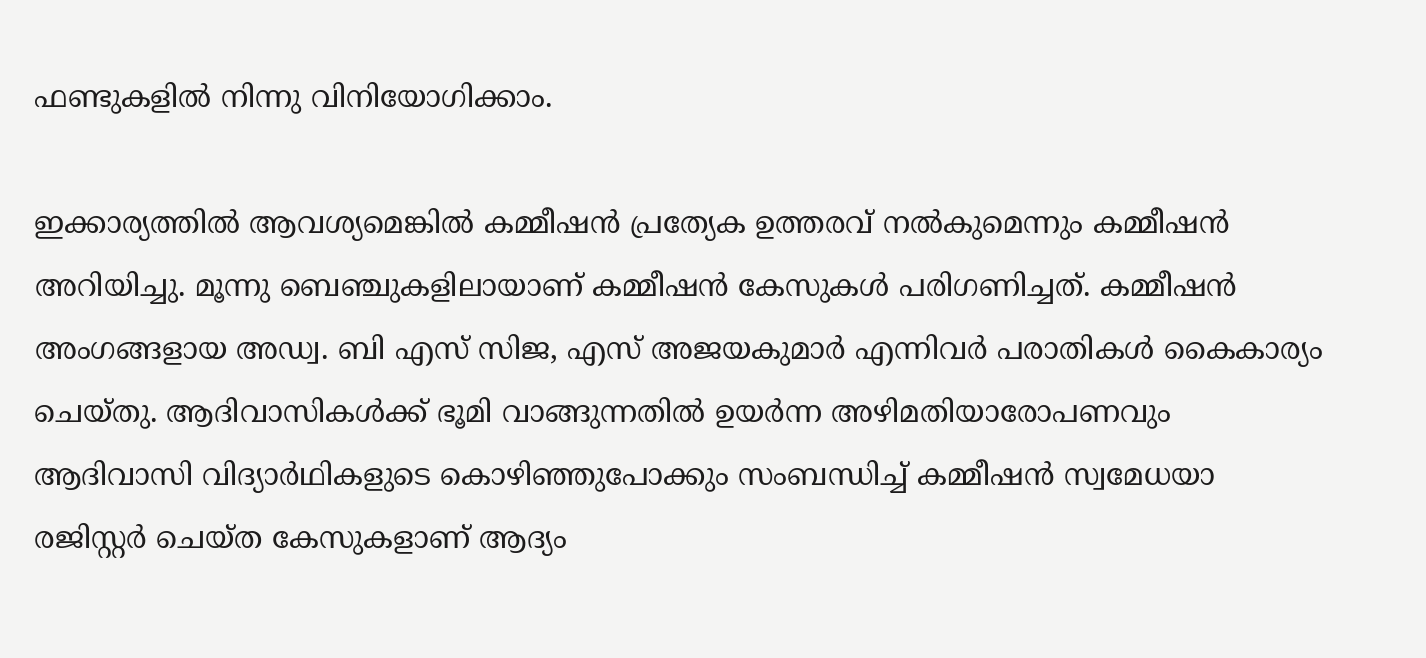ഫണ്ടുകളില്‍ നിന്നു വിനിയോഗിക്കാം.

ഇക്കാര്യത്തില്‍ ആവശ്യമെങ്കില്‍ കമ്മീഷന്‍ പ്രത്യേക ഉത്തരവ് നല്‍കുമെന്നും കമ്മീഷന്‍ അറിയിച്ചു. മൂന്നു ബെഞ്ചുകളിലായാണ് കമ്മീഷന്‍ കേസുകള്‍ പരിഗണിച്ചത്. കമ്മീഷന്‍ അംഗങ്ങളായ അഡ്വ. ബി എസ് സിജ, എസ് അജയകുമാര്‍ എന്നിവര്‍ പരാതികള്‍ കൈകാര്യം ചെയ്തു. ആദിവാസികള്‍ക്ക് ഭൂമി വാങ്ങുന്നതില്‍ ഉയര്‍ന്ന അഴിമതിയാരോപണവും ആദിവാസി വിദ്യാര്‍ഥികളുടെ കൊഴിഞ്ഞുപോക്കും സംബന്ധിച്ച് കമ്മീഷന്‍ സ്വമേധയാ രജിസ്റ്റര്‍ ചെയ്ത കേസുകളാണ് ആദ്യം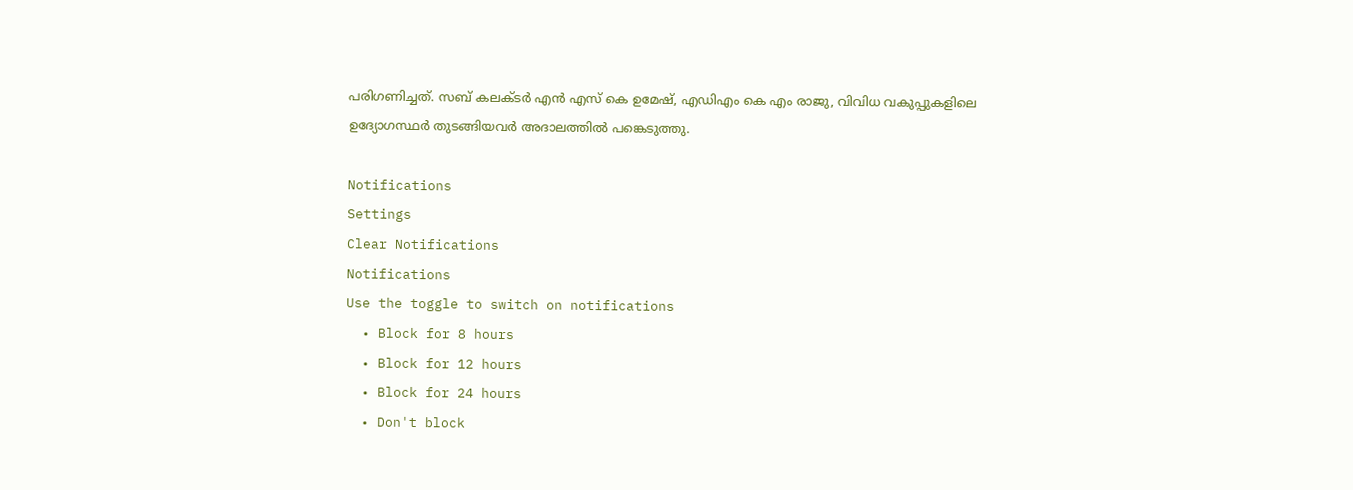പരിഗണിച്ചത്. സബ് കലക്ടര്‍ എന്‍ എസ് കെ ഉമേഷ്, എഡിഎം കെ എം രാജു, വിവിധ വകുപ്പുകളിലെ ഉദ്യോഗസ്ഥര്‍ തുടങ്ങിയവര്‍ അദാലത്തില്‍ പങ്കെടുത്തു.

Notifications
Settings
Clear Notifications
Notifications
Use the toggle to switch on notifications
  • Block for 8 hours
  • Block for 12 hours
  • Block for 24 hours
  • Don't block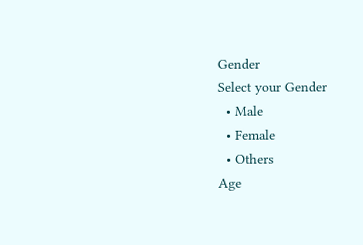Gender
Select your Gender
  • Male
  • Female
  • Others
Age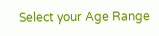Select your Age Range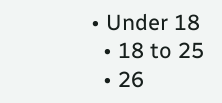• Under 18
  • 18 to 25
  • 26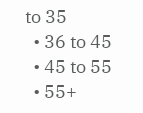to 35
  • 36 to 45
  • 45 to 55
  • 55+